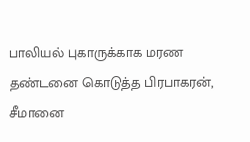பாலியல் புகாருக்காக மரண தண்டனை கொடுத்த பிரபாகரன், சீமானை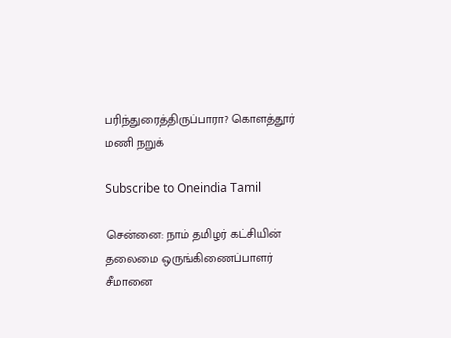பரிந்துரைத்திருப்பாரா? கொளத்தூர் மணி நறுக்

Subscribe to Oneindia Tamil

சென்னை: நாம் தமிழர் கட்சியின் தலைமை ஒருங்கிணைப்பாளர் சீமானை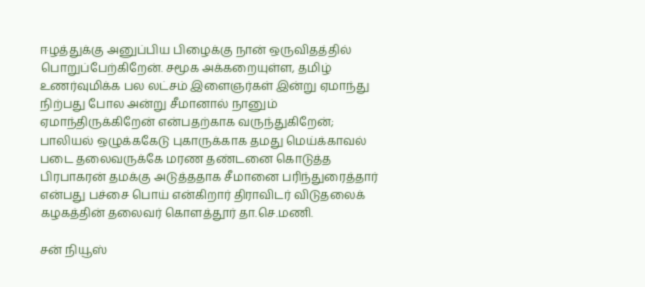ஈழத்துக்கு அனுப்பிய பிழைக்கு நான் ஒருவிதத்தில் பொறுப்பேற்கிறேன். சமூக அக்கறையுள்ள, தமிழ் உணர்வுமிக்க பல லட்சம் இளைஞர்கள் இன்று ஏமாந்து நிற்பது போல அன்று சீமானால் நானும் ஏமாந்திருக்கிறேன் என்பதற்காக வருந்துகிறேன்; பாலியல் ஒழுக்ககேடு புகாருக்காக தமது மெய்க்காவல் படை தலைவருக்கே மரண தண்டனை கொடுத்த பிரபாகரன் தமக்கு அடுத்ததாக சீமானை பரிந்துரைத்தார் என்பது பச்சை பொய் என்கிறார் திராவிடர் விடுதலைக் கழகத்தின் தலைவர் கொளத்தூர் தா.செ.மணி.

சன் நியூஸ்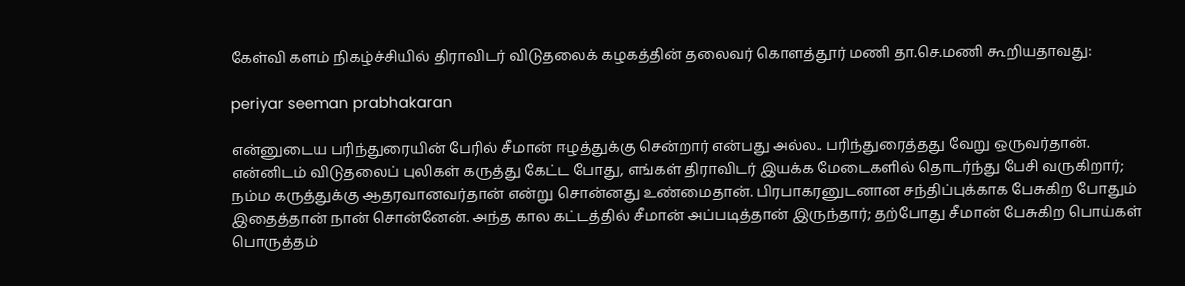கேள்வி களம் நிகழ்ச்சியில் திராவிடர் விடுதலைக் கழகத்தின் தலைவர் கொளத்தூர் மணி தா.செ.மணி கூறியதாவது:

periyar seeman prabhakaran

என்னுடைய பரிந்துரையின் பேரில் சீமான் ஈழத்துக்கு சென்றார் என்பது அல்ல.. பரிந்துரைத்தது வேறு ஒருவர்தான். என்னிடம் விடுதலைப் புலிகள் கருத்து கேட்ட போது, எங்கள் திராவிடர் இயக்க மேடைகளில் தொடர்ந்து பேசி வருகிறார்; நம்ம கருத்துக்கு ஆதரவானவர்தான் என்று சொன்னது உண்மைதான். பிரபாகரனுடனான சந்திப்புக்காக பேசுகிற போதும் இதைத்தான் நான் சொன்னேன். அந்த கால கட்டத்தில் சீமான் அப்படித்தான் இருந்தார்; தற்போது சீமான் பேசுகிற பொய்கள் பொருத்தம்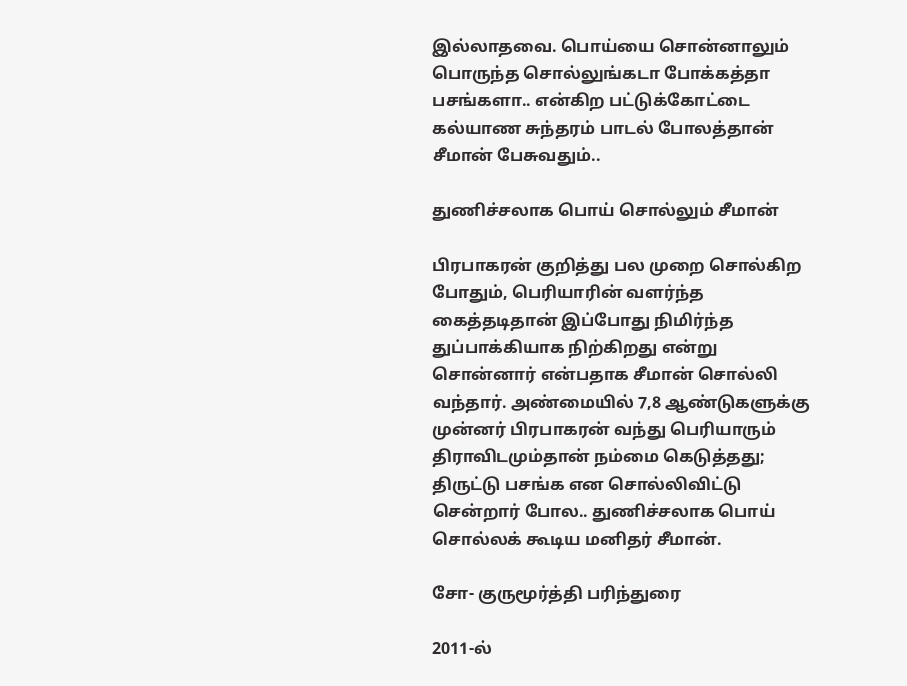இல்லாதவை. பொய்யை சொன்னாலும் பொருந்த சொல்லுங்கடா போக்கத்தா பசங்களா.. என்கிற பட்டுக்கோட்டை கல்யாண சுந்தரம் பாடல் போலத்தான் சீமான் பேசுவதும்..

துணிச்சலாக பொய் சொல்லும் சீமான்

பிரபாகரன் குறித்து பல முறை சொல்கிற போதும், பெரியாரின் வளர்ந்த கைத்தடிதான் இப்போது நிமிர்ந்த துப்பாக்கியாக நிற்கிறது என்று சொன்னார் என்பதாக சீமான் சொல்லி வந்தார். அண்மையில் 7,8 ஆண்டுகளுக்கு முன்னர் பிரபாகரன் வந்து பெரியாரும் திராவிடமும்தான் நம்மை கெடுத்தது; திருட்டு பசங்க என சொல்லிவிட்டு சென்றார் போல.. துணிச்சலாக பொய் சொல்லக் கூடிய மனிதர் சீமான்.

சோ- குருமூர்த்தி பரிந்துரை

2011-ல்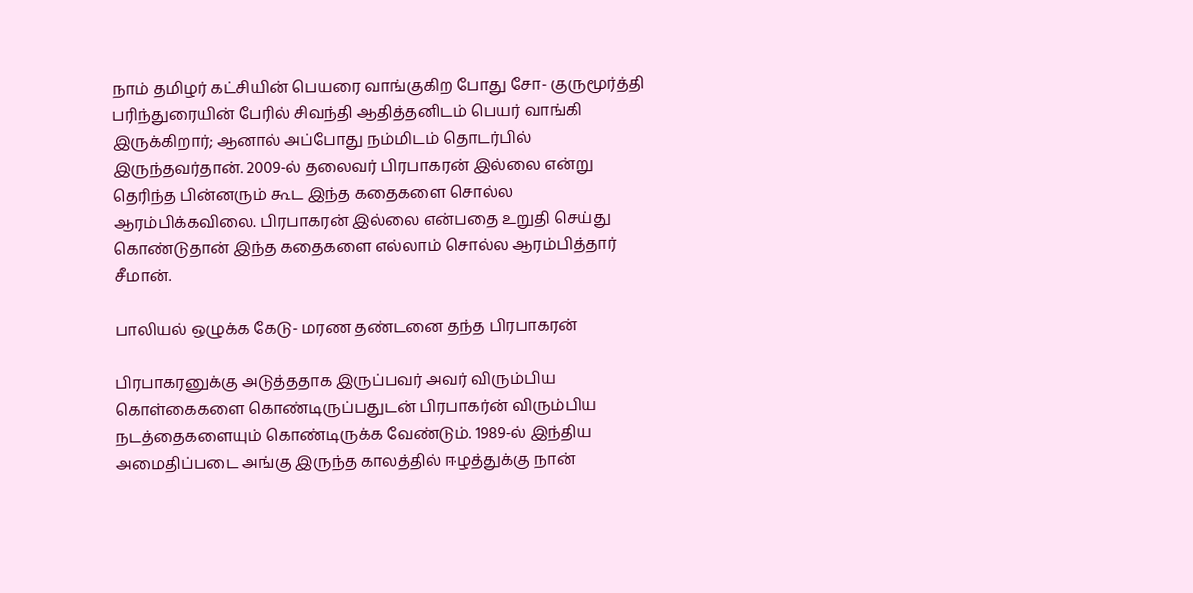நாம் தமிழர் கட்சியின் பெயரை வாங்குகிற போது சோ- குருமூர்த்தி பரிந்துரையின் பேரில் சிவந்தி ஆதித்தனிடம் பெயர் வாங்கி இருக்கிறார்; ஆனால் அப்போது நம்மிடம் தொடர்பில் இருந்தவர்தான். 2009-ல் தலைவர் பிரபாகரன் இல்லை என்று தெரிந்த பின்னரும் கூட இந்த கதைகளை சொல்ல ஆரம்பிக்கவிலை. பிரபாகரன் இல்லை என்பதை உறுதி செய்து கொண்டுதான் இந்த கதைகளை எல்லாம் சொல்ல ஆரம்பித்தார் சீமான்.

பாலியல் ஒழுக்க கேடு- மரண தண்டனை தந்த பிரபாகரன்

பிரபாகரனுக்கு அடுத்ததாக இருப்பவர் அவர் விரும்பிய கொள்கைகளை கொண்டிருப்பதுடன் பிரபாகர்ன் விரும்பிய நடத்தைகளையும் கொண்டிருக்க வேண்டும். 1989-ல் இந்திய அமைதிப்படை அங்கு இருந்த காலத்தில் ஈழத்துக்கு நான்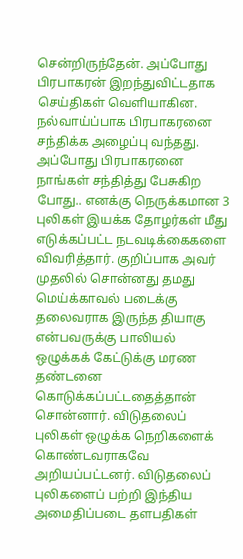சென்றிருந்தேன். அப்போது பிரபாகரன் இறந்துவிட்டதாக செய்திகள் வெளியாகின. நல்வாய்ப்பாக பிரபாகரனை சந்திக்க அழைப்பு வந்தது. அப்போது பிரபாகரனை நாங்கள் சந்தித்து பேசுகிற போது.. எனக்கு நெருக்கமான 3 புலிகள் இயக்க தோழர்கள் மீது எடுக்கப்பட்ட நடவடிக்கைகளை விவரித்தார். குறிப்பாக அவர் முதலில் சொன்னது தமது மெய்க்காவல் படைக்கு தலைவராக இருந்த தியாகு என்பவருக்கு பாலியல் ஒழுக்கக் கேட்டுக்கு மரண தண்டனை கொடுக்கப்பட்டதைத்தான் சொன்னார். விடுதலைப் புலிகள் ஒழுக்க நெறிகளைக் கொண்டவராகவே அறியப்பட்டனர். விடுதலைப் புலிகளைப் பற்றி இந்திய அமைதிப்படை தளபதிகள்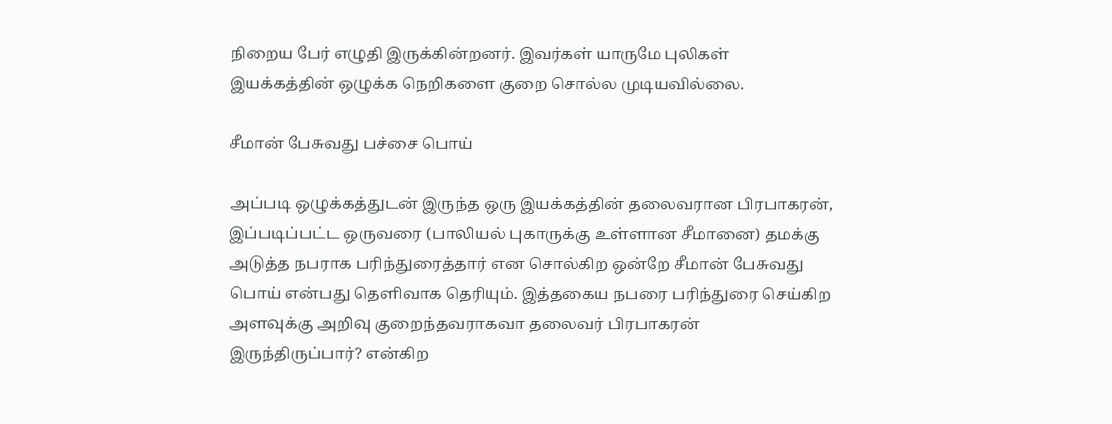நிறைய பேர் எழுதி இருக்கின்றனர். இவர்கள் யாருமே புலிகள் இயக்கத்தின் ஒழுக்க நெறிகளை குறை சொல்ல முடியவில்லை.

சீமான் பேசுவது பச்சை பொய்

அப்படி ஒழுக்கத்துடன் இருந்த ஒரு இயக்கத்தின் தலைவரான பிரபாகரன், இப்படிப்பட்ட ஒருவரை (பாலியல் புகாருக்கு உள்ளான சீமானை) தமக்கு அடுத்த நபராக பரிந்துரைத்தார் என சொல்கிற ஒன்றே சீமான் பேசுவது பொய் என்பது தெளிவாக தெரியும். இத்தகைய நபரை பரிந்துரை செய்கிற அளவுக்கு அறிவு குறைந்தவராகவா தலைவர் பிரபாகரன் இருந்திருப்பார்? என்கிற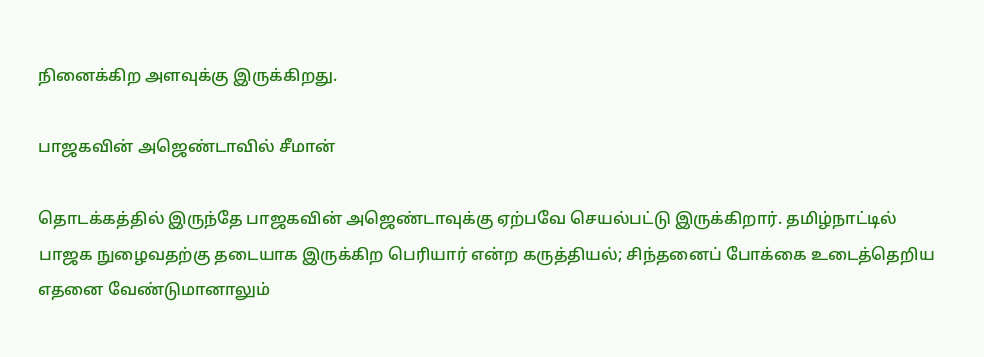நினைக்கிற அளவுக்கு இருக்கிறது.

பாஜகவின் அஜெண்டாவில் சீமான்

தொடக்கத்தில் இருந்தே பாஜகவின் அஜெண்டாவுக்கு ஏற்பவே செயல்பட்டு இருக்கிறார். தமிழ்நாட்டில் பாஜக நுழைவதற்கு தடையாக இருக்கிற பெரியார் என்ற கருத்தியல்; சிந்தனைப் போக்கை உடைத்தெறிய எதனை வேண்டுமானாலும்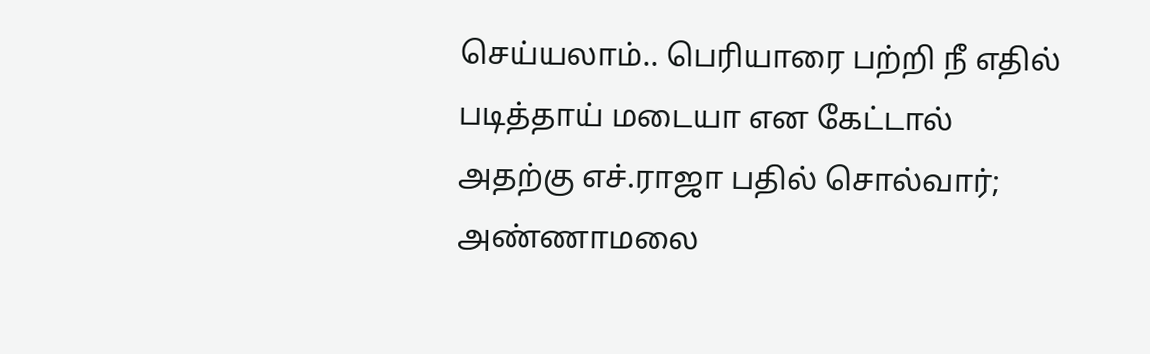செய்யலாம்.. பெரியாரை பற்றி நீ எதில் படித்தாய் மடையா என கேட்டால் அதற்கு எச்.ராஜா பதில் சொல்வார்; அண்ணாமலை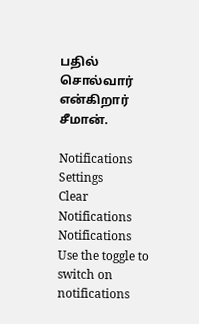பதில் சொல்வார் என்கிறார் சீமான்.

Notifications
Settings
Clear Notifications
Notifications
Use the toggle to switch on notifications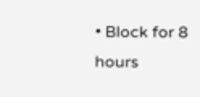• Block for 8 hours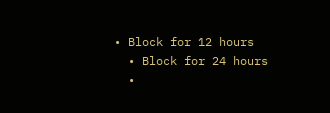• Block for 12 hours
  • Block for 24 hours
  •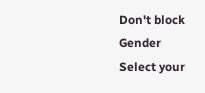Don't block
Gender
Select your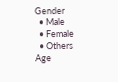Gender
  • Male
  • Female
  • Others
Age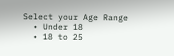Select your Age Range
  • Under 18
  • 18 to 25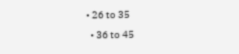• 26 to 35
  • 36 to 45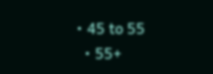• 45 to 55
  • 55+